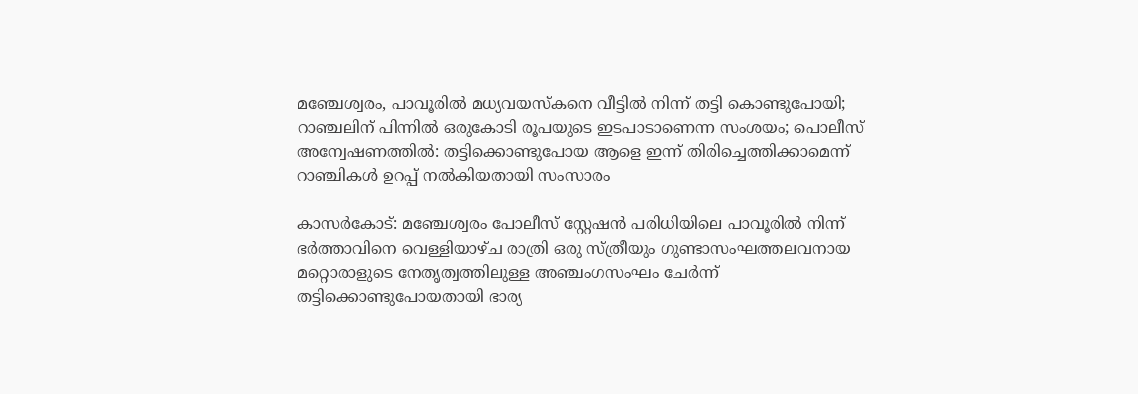മഞ്ചേശ്വരം, പാവൂരില്‍ മധ്യവയസ്‌കനെ വീട്ടില്‍ നിന്ന് തട്ടി കൊണ്ടുപോയി; റാഞ്ചലിന് പിന്നില്‍ ഒരുകോടി രൂപയുടെ ഇടപാടാണെന്ന സംശയം; പൊലീസ് അന്വേഷണത്തില്‍: തട്ടിക്കൊണ്ടുപോയ ആളെ ഇന്ന് തിരിച്ചെത്തിക്കാമെന്ന് റാഞ്ചികള്‍ ഉറപ്പ് നല്‍കിയതായി സംസാരം

കാസര്‍കോട്: മഞ്ചേശ്വരം പോലീസ് സ്റ്റേഷന്‍ പരിധിയിലെ പാവൂരില്‍ നിന്ന് ഭര്‍ത്താവിനെ വെള്ളിയാഴ്ച രാത്രി ഒരു സ്ത്രീയും ഗുണ്ടാസംഘത്തലവനായ മറ്റൊരാളുടെ നേതൃത്വത്തിലുള്ള അഞ്ചംഗസംഘം ചേര്‍ന്ന് തട്ടിക്കൊണ്ടുപോയതായി ഭാര്യ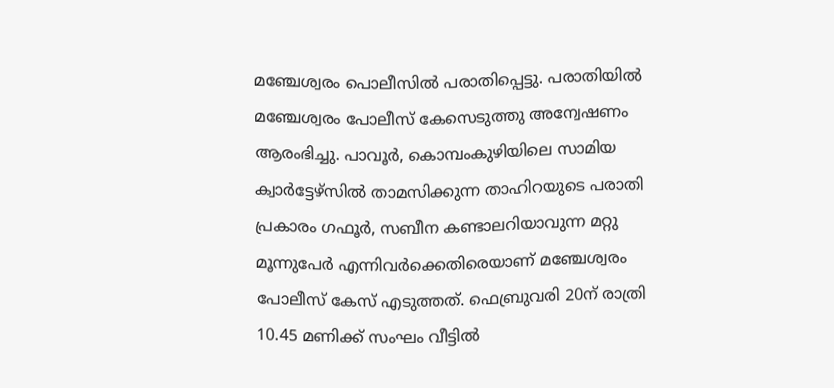മഞ്ചേശ്വരം പൊലീസില്‍ പരാതിപ്പെട്ടു. പരാതിയില്‍ മഞ്ചേശ്വരം പോലീസ് കേസെടുത്തു അന്വേഷണം ആരംഭിച്ചു. പാവൂര്‍, കൊമ്പംകുഴിയിലെ സാമിയ ക്വാര്‍ട്ടേഴ്‌സില്‍ താമസിക്കുന്ന താഹിറയുടെ പരാതി പ്രകാരം ഗഫൂര്‍, സബീന കണ്ടാലറിയാവുന്ന മറ്റു മൂന്നുപേര്‍ എന്നിവര്‍ക്കെതിരെയാണ് മഞ്ചേശ്വരം പോലീസ് കേസ് എടുത്തത്. ഫെബ്രുവരി 20ന് രാത്രി 10.45 മണിക്ക് സംഘം വീട്ടില്‍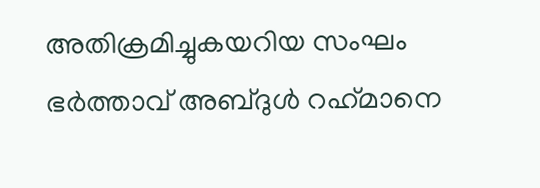അതിക്രമിച്ചുകയറിയ സംഘം ഭര്‍ത്താവ് അബ്ദുള്‍ റഹ്‌മാനെ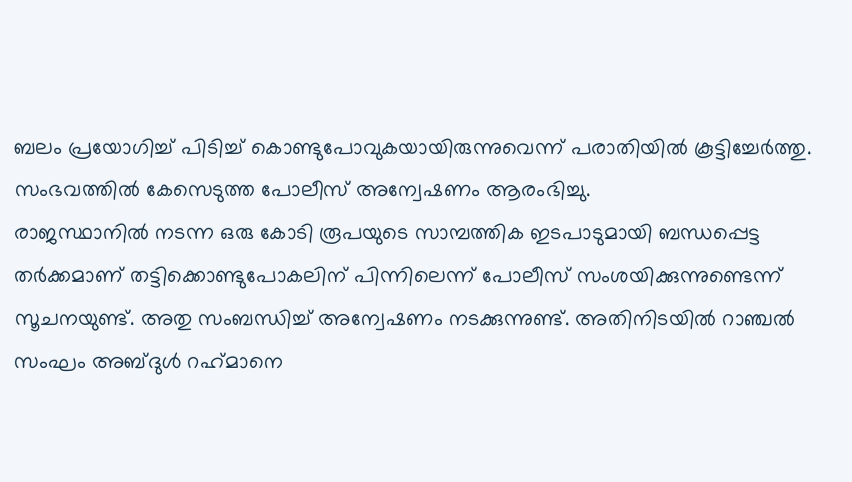ബലം പ്രയോഗിച്ച് പിടിച്ച് കൊണ്ടുപോവുകയായിരുന്നുവെന്ന് പരാതിയില്‍ കൂട്ടിച്ചേര്‍ത്തു. സംഭവത്തില്‍ കേസെടുത്ത പോലീസ് അന്വേഷണം ആരംഭിച്ചു.
രാജസ്ഥാനില്‍ നടന്ന ഒരു കോടി രൂപയുടെ സാമ്പത്തിക ഇടപാടുമായി ബന്ധപ്പെട്ട തര്‍ക്കമാണ് തട്ടിക്കൊണ്ടുപോകലിന് പിന്നിലെന്ന് പോലീസ് സംശയിക്കുന്നുണ്ടെന്ന് സൂചനയുണ്ട്. അതു സംബന്ധിച്ച് അന്വേഷണം നടക്കുന്നുണ്ട്. അതിനിടയില്‍ റാഞ്ചല്‍ സംഘം അബ്ദുള്‍ റഹ്‌മാനെ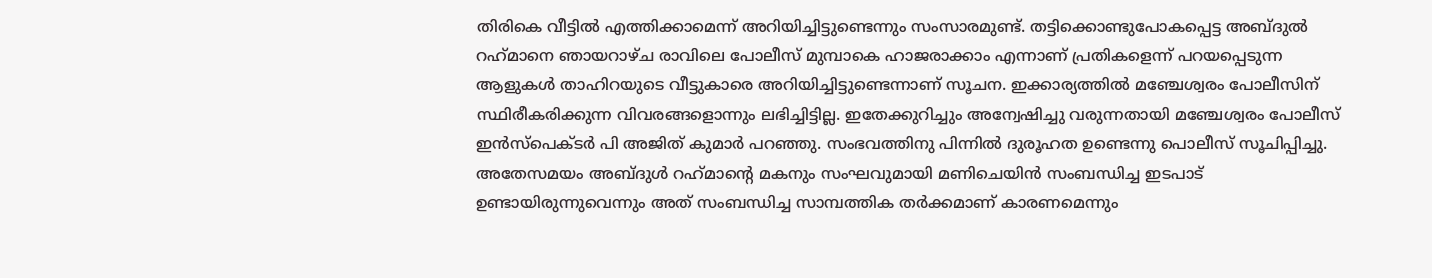തിരികെ വീട്ടില്‍ എത്തിക്കാമെന്ന് അറിയിച്ചിട്ടുണ്ടെന്നും സംസാരമുണ്ട്. തട്ടിക്കൊണ്ടുപോകപ്പെട്ട അബ്ദുല്‍ റഹ്‌മാനെ ഞായറാഴ്ച രാവിലെ പോലീസ് മുമ്പാകെ ഹാജരാക്കാം എന്നാണ് പ്രതികളെന്ന് പറയപ്പെടുന്ന ആളുകള്‍ താഹിറയുടെ വീട്ടുകാരെ അറിയിച്ചിട്ടുണ്ടെന്നാണ് സൂചന. ഇക്കാര്യത്തില്‍ മഞ്ചേശ്വരം പോലീസിന് സ്ഥിരീകരിക്കുന്ന വിവരങ്ങളൊന്നും ലഭിച്ചിട്ടില്ല. ഇതേക്കുറിച്ചും അന്വേഷിച്ചു വരുന്നതായി മഞ്ചേശ്വരം പോലീസ് ഇന്‍സ്‌പെക്ടര്‍ പി അജിത് കുമാര്‍ പറഞ്ഞു. സംഭവത്തിനു പിന്നില്‍ ദുരൂഹത ഉണ്ടെന്നു പൊലീസ് സൂചിപ്പിച്ചു. അതേസമയം അബ്ദുള്‍ റഹ്‌മാന്റെ മകനും സംഘവുമായി മണിചെയിന്‍ സംബന്ധിച്ച ഇടപാട് ഉണ്ടായിരുന്നുവെന്നും അത് സംബന്ധിച്ച സാമ്പത്തിക തര്‍ക്കമാണ് കാരണമെന്നും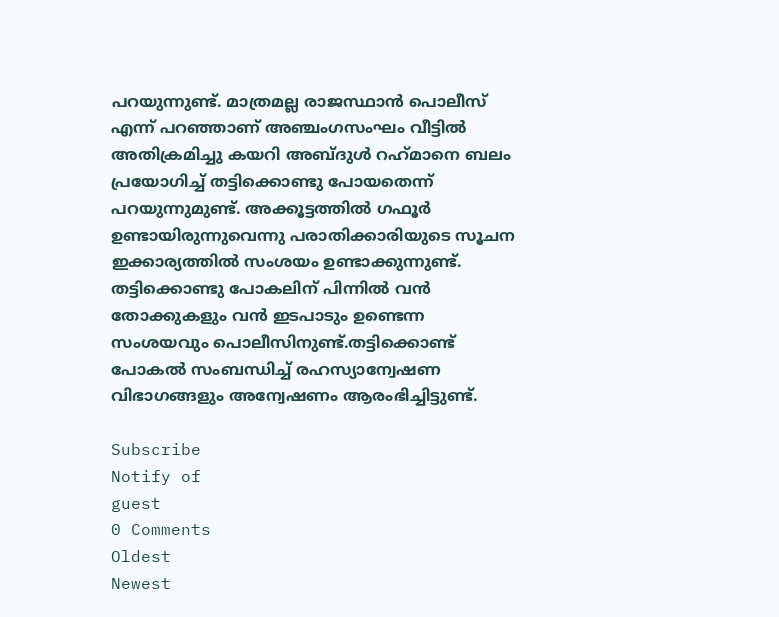പറയുന്നുണ്ട്. മാത്രമല്ല രാജസ്ഥാന്‍ പൊലീസ് എന്ന് പറഞ്ഞാണ് അഞ്ചംഗസംഘം വീട്ടില്‍ അതിക്രമിച്ചു കയറി അബ്ദുള്‍ റഹ്‌മാനെ ബലം പ്രയോഗിച്ച് തട്ടിക്കൊണ്ടു പോയതെന്ന് പറയുന്നുമുണ്ട്. അക്കൂട്ടത്തില്‍ ഗഫൂര്‍ ഉണ്ടായിരുന്നുവെന്നു പരാതിക്കാരിയുടെ സൂചന ഇക്കാര്യത്തില്‍ സംശയം ഉണ്ടാക്കുന്നുണ്ട്. തട്ടിക്കൊണ്ടു പോകലിന് പിന്നില്‍ വന്‍ തോക്കുകളും വന്‍ ഇടപാടും ഉണ്ടെന്ന സംശയവും പൊലീസിനുണ്ട്.തട്ടിക്കൊണ്ട് പോകല്‍ സംബന്ധിച്ച് രഹസ്യാന്വേഷണ വിഭാഗങ്ങളും അന്വേഷണം ആരംഭിച്ചിട്ടുണ്ട്.

Subscribe
Notify of
guest
0 Comments
Oldest
Newest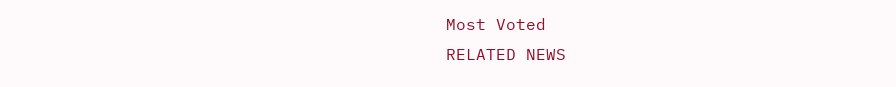Most Voted
RELATED NEWS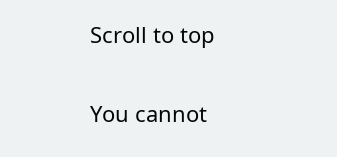Scroll to top

You cannot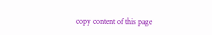copy content of this page